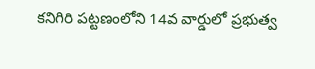కనిగిరి పట్టణంలోని 14వ వార్డులో ప్రభుత్వ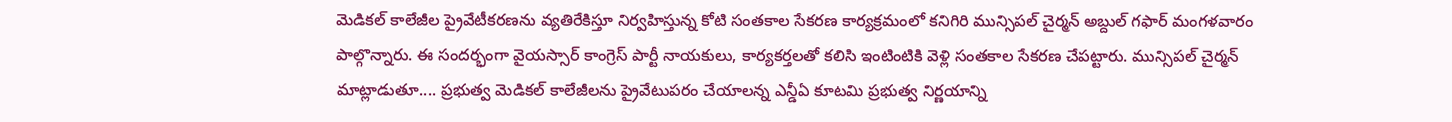మెడికల్ కాలేజీల ప్రైవేటీకరణను వ్యతిరేకిస్తూ నిర్వహిస్తున్న కోటి సంతకాల సేకరణ కార్యక్రమంలో కనిగిరి మున్సిపల్ చైర్మన్ అబ్దుల్ గఫార్ మంగళవారం పాల్గొన్నారు. ఈ సందర్భంగా వైయస్సార్ కాంగ్రెస్ పార్టీ నాయకులు, కార్యకర్తలతో కలిసి ఇంటింటికి వెళ్లి సంతకాల సేకరణ చేపట్టారు. మున్సిపల్ చైర్మన్ మాట్లాడుతూ.... ప్రభుత్వ మెడికల్ కాలేజీలను ప్రైవేటుపరం చేయాలన్న ఎన్డీఏ కూటమి ప్రభుత్వ నిర్ణయాన్ని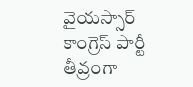వైయస్సార్ కాంగ్రెస్ పార్టీ తీవ్రంగా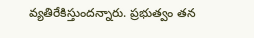వ్యతిరేకిస్తుందన్నారు. ప్రభుత్వం తన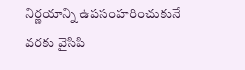నిర్ణయాన్ని ఉపసంహరించుకునే వరకు వైసిపి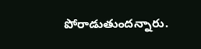పోరాడుతుందన్నారు.